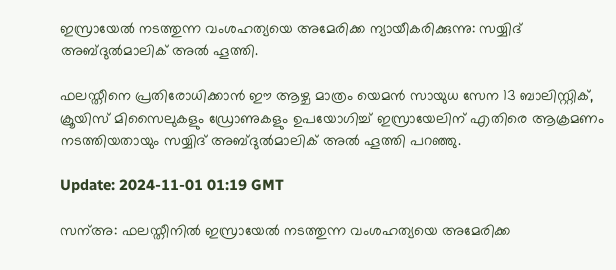ഇസ്രായേല്‍ നടത്തുന്ന വംശഹത്യയെ അമേരിക്ക ന്യായീകരിക്കുന്നു: സയ്യിദ് അബ്ദുല്‍മാലിക് അല്‍ ഹൂത്തി.

ഫലസ്തീനെ പ്രതിരോധിക്കാന്‍ ഈ ആഴ്ച മാത്രം യെമന്‍ സായുധ സേന 13 ബാലിസ്റ്റിക്, ക്രൂയിസ് മിസൈലുകളും ഡ്രോണുകളും ഉപയോഗിച്ച് ഇസ്രായേലിന് എതിരെ ആക്രമണം നടത്തിയതായും സയ്യിദ് അബ്ദുല്‍മാലിക് അല്‍ ഹൂത്തി പറഞ്ഞു.

Update: 2024-11-01 01:19 GMT

സന്അ: ഫലസ്തീനില്‍ ഇസ്രായേല്‍ നടത്തുന്ന വംശഹത്യയെ അമേരിക്ക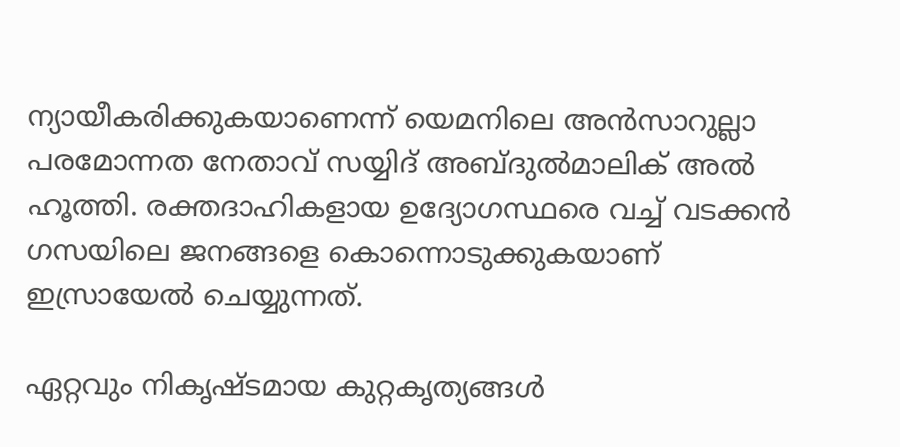ന്യായീകരിക്കുകയാണെന്ന് യെമനിലെ അന്‍സാറുല്ലാ പരമോന്നത നേതാവ് സയ്യിദ് അബ്ദുല്‍മാലിക് അല്‍ ഹൂത്തി. രക്തദാഹികളായ ഉദ്യോഗസ്ഥരെ വച്ച് വടക്കന്‍ ഗസയിലെ ജനങ്ങളെ കൊന്നൊടുക്കുകയാണ് ഇസ്രായേല്‍ ചെയ്യുന്നത്.

ഏറ്റവും നികൃഷ്ടമായ കുറ്റകൃത്യങ്ങള്‍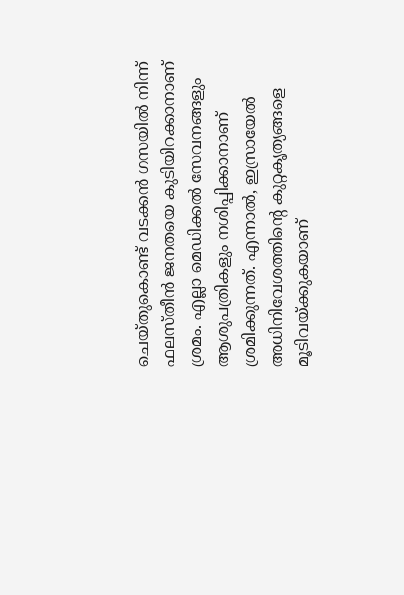ചെയ്തുകൊണ്ട് വടക്കന്‍ ഗസയില്‍ നിന്ന് ഫലസ്തീന്‍ ജനതയെ കുടിയിറക്കാനാണ് ശ്രമം. എല്ലാ മെഡിക്കല്‍ സേവനങ്ങളും ആശുപത്രികളും നശിപ്പിക്കാനാണ് ശ്രമിക്കുന്നത്. എന്നാല്‍, ഇസ്രായേല്‍ അധിനിവേശത്തിന്റെ കുറ്റകൃത്യങ്ങളെ മൂടിവയ്ക്കുകയാണ്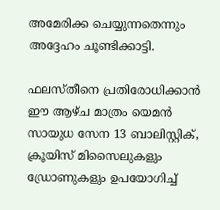അമേരിക്ക ചെയ്യുന്നതെന്നും അദ്ദേഹം ചൂണ്ടിക്കാട്ടി.

ഫലസ്തീനെ പ്രതിരോധിക്കാന്‍ ഈ ആഴ്ച മാത്രം യെമന്‍ സായുധ സേന 13 ബാലിസ്റ്റിക്, ക്രൂയിസ് മിസൈലുകളും ഡ്രോണുകളും ഉപയോഗിച്ച്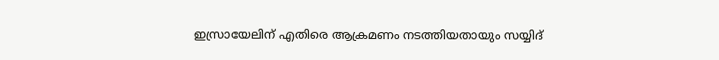ഇസ്രായേലിന് എതിരെ ആക്രമണം നടത്തിയതായും സയ്യിദ്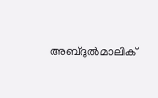അബ്ദുല്‍മാലിക്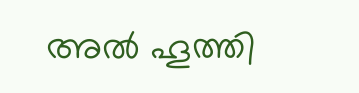അല്‍ ഹൂത്തി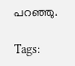പറഞ്ഞു.

Tags: